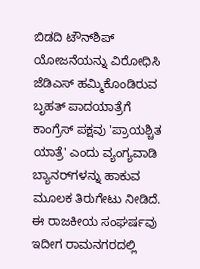ಬಿಡದಿ ಟೌನ್‌ಶಿಪ್ ಯೋಜನೆಯನ್ನು ವಿರೋಧಿಸಿ ಜೆಡಿಎಸ್ ಹಮ್ಮಿಕೊಂಡಿರುವ ಬೃಹತ್ ಪಾದಯಾತ್ರೆಗೆ ಕಾಂಗ್ರೆಸ್ ಪಕ್ಷವು 'ಪ್ರಾಯಶ್ಚಿತ ಯಾತ್ರೆ' ಎಂದು ವ್ಯಂಗ್ಯವಾಡಿ ಬ್ಯಾನರ್‌ಗಳನ್ನು ಹಾಕುವ ಮೂಲಕ ತಿರುಗೇಟು ನೀಡಿದೆ. ಈ ರಾಜಕೀಯ ಸಂಘರ್ಷವು ಇದೀಗ ರಾಮನಗರದಲ್ಲಿ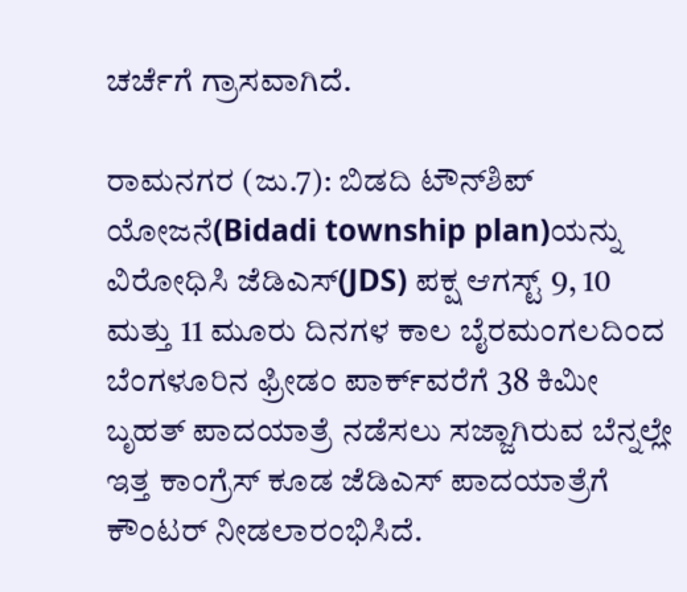ಚರ್ಚೆಗೆ ಗ್ರಾಸವಾಗಿದೆ.

ರಾಮನಗರ (ಜು.7): ಬಿಡದಿ ಟೌನ್‌ಶಿಪ್ ಯೋಜನೆ(Bidadi township plan)ಯನ್ನು ವಿರೋಧಿಸಿ ಜೆಡಿಎಸ್(JDS) ಪಕ್ಷ ಆಗಸ್ಟ್ 9, 10 ಮತ್ತು 11 ಮೂರು ದಿನಗಳ ಕಾಲ ಬೈರಮಂಗಲದಿಂದ ಬೆಂಗಳೂರಿನ ಫ್ರೀಡಂ ಪಾರ್ಕ್‌ವರೆಗೆ 38 ಕಿಮೀ ಬೃಹತ್ ಪಾದಯಾತ್ರೆ ನಡೆಸಲು ಸಜ್ಜಾಗಿರುವ ಬೆನ್ನಲ್ಲೇ ಇತ್ತ ಕಾಂಗ್ರೆಸ್ ಕೂಡ ಜೆಡಿಎಸ್‌ ಪಾದಯಾತ್ರೆಗೆ ಕೌಂಟರ್ ನೀಡಲಾರಂಭಿಸಿದೆ.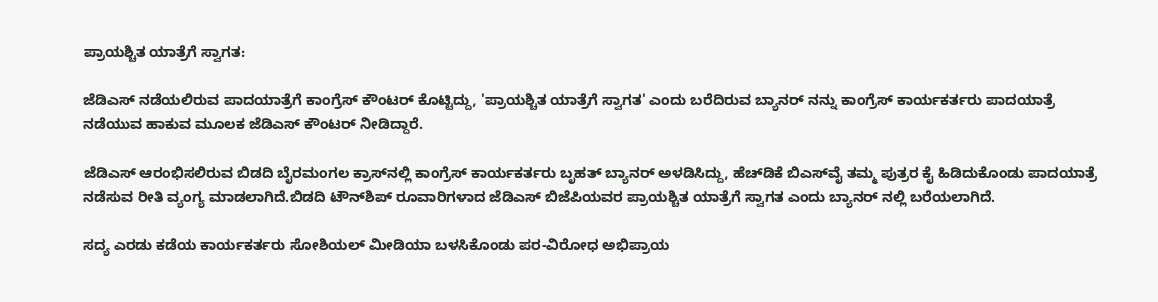ಪ್ರಾಯಶ್ಚಿತ ಯಾತ್ರೆಗೆ ಸ್ವಾಗತ:

ಜೆಡಿಎಸ್ ನಡೆಯಲಿರುವ ಪಾದಯಾತ್ರೆಗೆ ಕಾಂಗ್ರೆಸ್ ಕೌಂಟರ್ ಕೊಟ್ಟಿದ್ದು, 'ಪ್ರಾಯಶ್ಚಿತ ಯಾತ್ರೆಗೆ ಸ್ವಾಗತ' ಎಂದು ಬರೆದಿರುವ ಬ್ಯಾನರ್ ನನ್ನು ಕಾಂಗ್ರೆಸ್ ಕಾರ್ಯಕರ್ತರು ಪಾದಯಾತ್ರೆ ನಡೆಯುವ ಹಾಕುವ ಮೂಲಕ ಜೆಡಿಎಸ್‌ ಕೌಂಟರ್ ನೀಡಿದ್ದಾರೆ.

ಜೆಡಿಎಸ್ ಆರಂಭಿಸಲಿರುವ ಬಿಡದಿ ಬೈರಮಂಗಲ ಕ್ರಾಸ್‌ನಲ್ಲಿ ಕಾಂಗ್ರೆಸ್ ಕಾರ್ಯಕರ್ತರು ಬೃಹತ್ ಬ್ಯಾನರ್ ಅಳಡಿಸಿದ್ದು, ಹೆಚ್‌ಡಿಕೆ ಬಿಎಸ್‌ವೈ ತಮ್ಮ ಪುತ್ರರ ಕೈ ಹಿಡಿದುಕೊಂಡು ಪಾದಯಾತ್ರೆ ನಡೆಸುವ ರೀತಿ ವ್ಯಂಗ್ಯ ಮಾಡಲಾಗಿದೆ.ಬಿಡದಿ ಟೌನ್‌ಶಿಪ್ ರೂವಾರಿಗಳಾದ ಜೆಡಿಎಸ್ ಬಿಜೆಪಿಯವರ ಪ್ರಾಯಶ್ಚಿತ ಯಾತ್ರೆಗೆ ಸ್ವಾಗತ ಎಂದು ಬ್ಯಾನರ್ ನಲ್ಲಿ ಬರೆಯಲಾಗಿದೆ.

ಸದ್ಯ ಎರಡು ಕಡೆಯ ಕಾರ್ಯಕರ್ತರು ಸೋಶಿಯಲ್ ಮೀಡಿಯಾ ಬಳಸಿಕೊಂಡು ಪರ-ವಿರೋಧ ಅಭಿಪ್ರಾಯ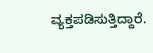ವ್ಯಕ್ತಪಡಿಸುತ್ತಿದ್ದಾರೆ.